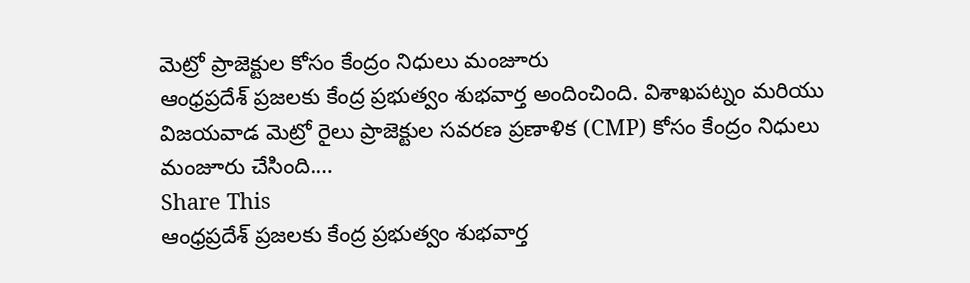మెట్రో ప్రాజెక్టుల కోసం కేంద్రం నిధులు మంజూరు
ఆంధ్రప్రదేశ్ ప్రజలకు కేంద్ర ప్రభుత్వం శుభవార్త అందించింది. విశాఖపట్నం మరియు విజయవాడ మెట్రో రైలు ప్రాజెక్టుల సవరణ ప్రణాళిక (CMP) కోసం కేంద్రం నిధులు మంజూరు చేసింది.…
Share This
ఆంధ్రప్రదేశ్ ప్రజలకు కేంద్ర ప్రభుత్వం శుభవార్త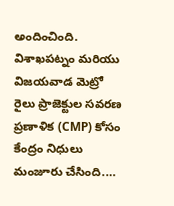అందించింది. విశాఖపట్నం మరియు విజయవాడ మెట్రో రైలు ప్రాజెక్టుల సవరణ ప్రణాళిక (CMP) కోసం కేంద్రం నిధులు మంజూరు చేసింది.…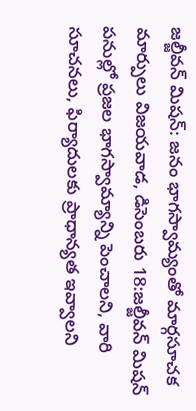జల్జీవన్ మిషన్: జనం భాగస్వామ్యంతో మార్గసూచక మార్పులు విజయవాడ, డిసెంబరు 18:జల్జీవన్ మిషన్ పనుల్లో ప్రజల భాగస్వామ్యాన్ని పెంచాలని, వారి సూచనలు, ఫిర్యాదులకు ప్రాధాన్యత ఇవ్వాలని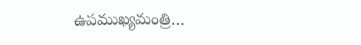ఉపముఖ్యమంత్రి…